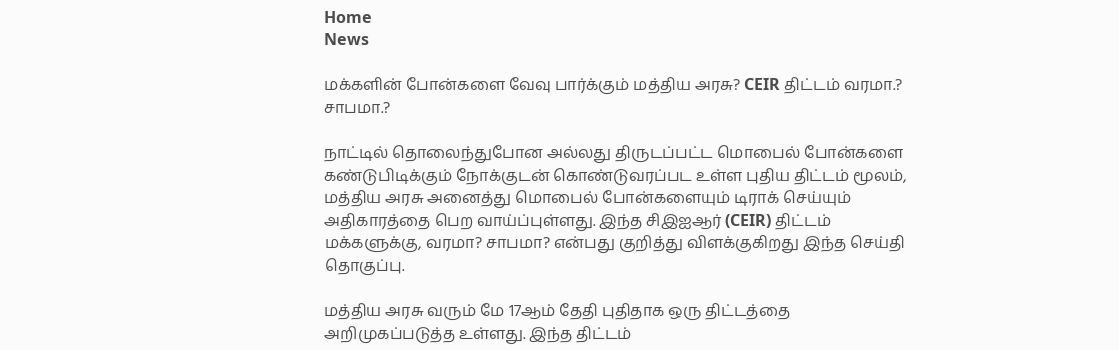Home
News

மக்களின் போன்களை வேவு பார்க்கும் மத்திய அரசு? CEIR திட்டம் வரமா.? சாபமா.?

நாட்டில் தொலைந்துபோன அல்லது திருடப்பட்ட மொபைல் போன்களை கண்டுபிடிக்கும் நோக்குடன் கொண்டுவரப்பட உள்ள புதிய திட்டம் மூலம், மத்திய அரசு அனைத்து மொபைல் போன்களையும் டிராக் செய்யும் அதிகாரத்தை பெற வாய்ப்புள்ளது. இந்த சிஇஐஆர் (CEIR) திட்டம் மக்களுக்கு, வரமா? சாபமா? என்பது குறித்து விளக்குகிறது இந்த செய்தி தொகுப்பு.

மத்திய அரசு வரும் மே 17ஆம் தேதி புதிதாக ஒரு திட்டத்தை அறிமுகப்படுத்த உள்ளது. இந்த திட்டம்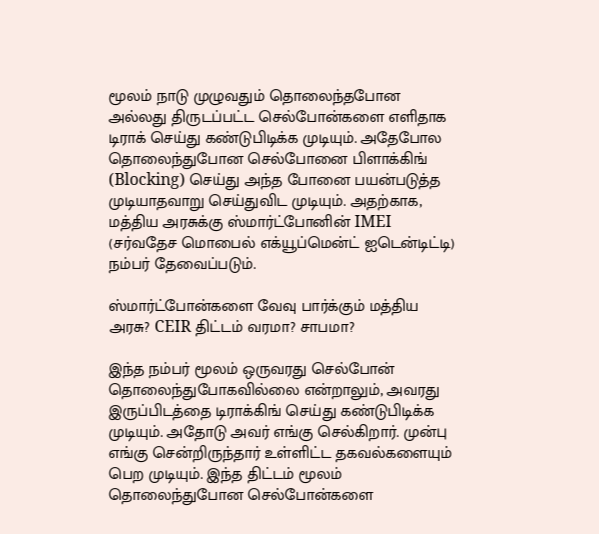மூலம் நாடு முழுவதும் தொலைந்தபோன அல்லது திருடப்பட்ட செல்போன்களை எளிதாக டிராக் செய்து கண்டுபிடிக்க முடியும். அதேபோல தொலைந்துபோன செல்போனை பிளாக்கிங் (Blocking) செய்து அந்த போனை பயன்படுத்த முடியாதவாறு செய்துவிட முடியும். அதற்காக, மத்திய அரசுக்கு ஸ்மார்ட்போனின் IMEI (சர்வதேச மொபைல் எக்யூப்மென்ட் ஐடென்டிட்டி) நம்பர் தேவைப்படும்.

ஸ்மார்ட்போன்களை வேவு பார்க்கும் மத்திய அரசு? CEIR திட்டம் வரமா? சாபமா?

இந்த நம்பர் மூலம் ஒருவரது செல்போன் தொலைந்துபோகவில்லை என்றாலும், அவரது இருப்பிடத்தை டிராக்கிங் செய்து கண்டுபிடிக்க முடியும். அதோடு அவர் எங்கு செல்கிறார். முன்பு எங்கு சென்றிருந்தார் உள்ளிட்ட தகவல்களையும் பெற முடியும். இந்த திட்டம் மூலம் தொலைந்துபோன செல்போன்களை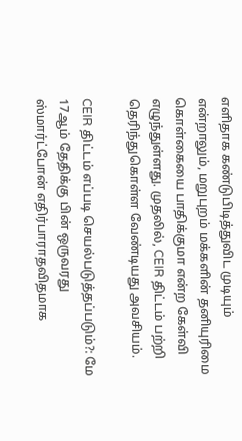எளிதாக கண்டுபிடித்துவிட முடியும் என்றாலும், மறுபுறம் மக்களின் தனியுரிமை கொள்கையை பாதிக்குமா என்ற கேள்வி எழுந்துள்ளது. முதலில், CEIR திட்டம் பற்றி தெரிந்துகொள்ள வேண்டியது அவசியம்.

CEIR திட்டம் எப்படி செயல்படுத்தப்படும்?: மே 17ஆம் தேதிக்கு பின் ஒருவரது ஸ்மார்ட்போன் எதிர்பாராதவிதமாக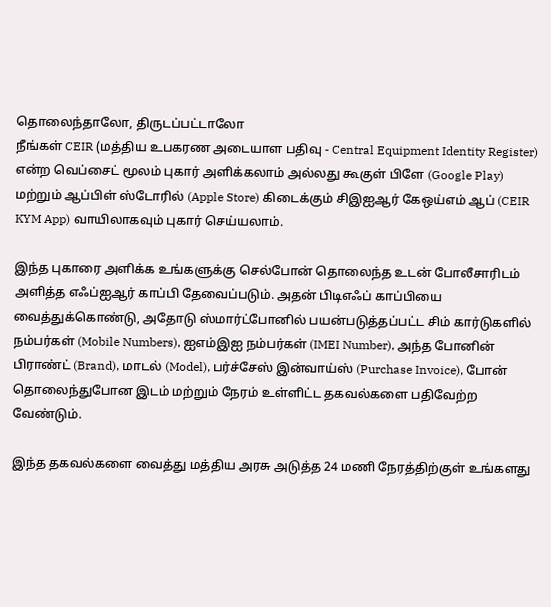தொலைந்தாலோ, திருடப்பட்டாலோ
நீங்கள் CEIR (மத்திய உபகரண அடையாள பதிவு - Central Equipment Identity Register) என்ற வெப்சைட் மூலம் புகார் அளிக்கலாம் அல்லது கூகுள் பிளே (Google Play) மற்றும் ஆப்பிள் ஸ்டோரில் (Apple Store) கிடைக்கும் சிஇஐஆர் கேஒய்எம் ஆப் (CEIR KYM App) வாயிலாகவும் புகார் செய்யலாம்.

இந்த புகாரை அளிக்க உங்களுக்கு செல்போன் தொலைந்த உடன் போலீசாரிடம் அளித்த எஃப்ஐஆர் காப்பி தேவைப்படும். அதன் பிடிஎஃப் காப்பியை வைத்துக்கொண்டு, அதோடு ஸ்மார்ட்போனில் பயன்படுத்தப்பட்ட சிம் கார்டுகளில் நம்பர்கள் (Mobile Numbers), ஐஎம்இஐ நம்பர்கள் (IMEI Number), அந்த போனின் பிராண்ட் (Brand), மாடல் (Model), பர்ச்சேஸ் இன்வாய்ஸ் (Purchase Invoice), போன் தொலைந்துபோன இடம் மற்றும் நேரம் உள்ளிட்ட தகவல்களை பதிவேற்ற வேண்டும்.

இந்த தகவல்களை வைத்து மத்திய அரசு அடுத்த 24 மணி நேரத்திற்குள் உங்களது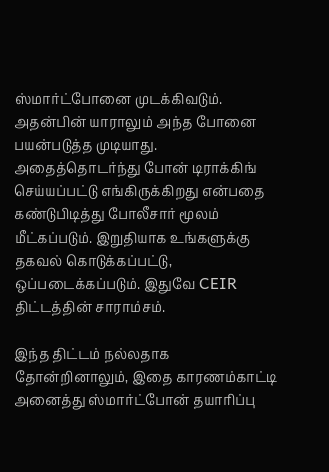ஸ்மார்ட்போனை முடக்கிவடும். அதன்பின் யாராலும் அந்த போனை பயன்படுத்த முடியாது. அதைத்தொடர்ந்து போன் டிராக்கிங் செய்யப்பட்டு எங்கிருக்கிறது என்பதை கண்டுபிடித்து போலீசார் மூலம் மீட்கப்படும். இறுதியாக உங்களுக்கு தகவல் கொடுக்கப்பட்டு, ஒப்படைக்கப்படும். இதுவே CEIR திட்டத்தின் சாராம்சம்.

இந்த திட்டம் நல்லதாக தோன்றினாலும், இதை காரணம்காட்டி அனைத்து ஸ்மார்ட்போன் தயாரிப்பு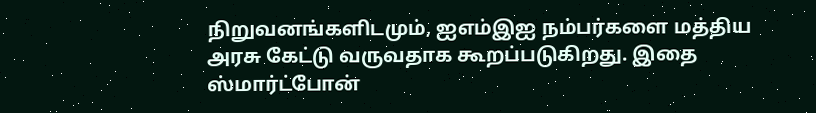நிறுவனங்களிடமும், ஐஎம்இஐ நம்பர்களை மத்திய அரசு கேட்டு வருவதாக கூறப்படுகிறது. இதை ஸ்மார்ட்போன்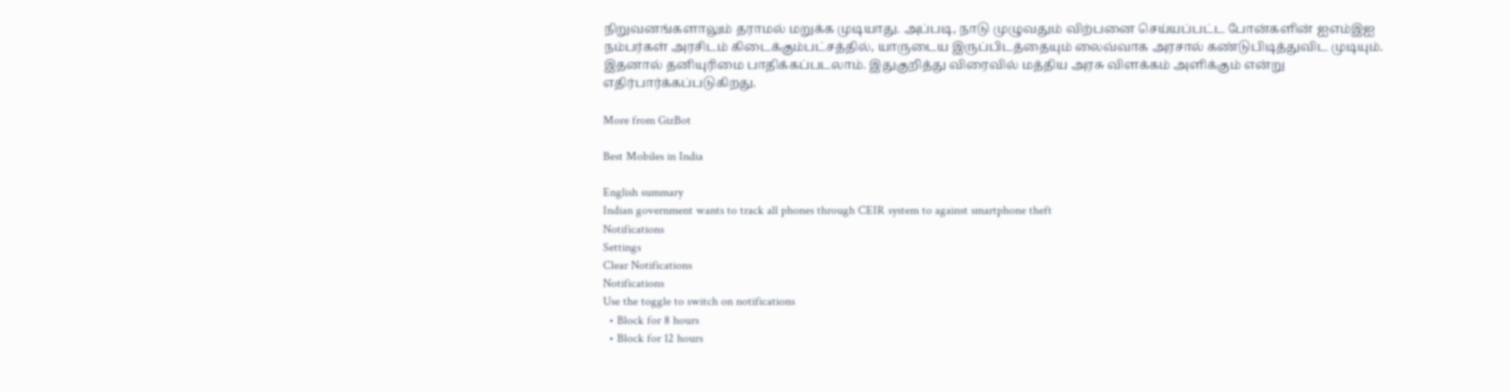நிறுவனங்களாலும் தராமல் மறுக்க முடியாது. அப்படி, நாடு முழுவதும் விற்பனை செய்யப்பட்ட போன்களின் ஐஎம்இஐ நம்பர்கள் அரசிடம் கிடைக்கும்பட்சத்தில், யாருடைய இருப்பிடத்தையும் லைவ்வாக அரசால் கண்டுபிடித்துவிட முடியும். இதனால் தனியுரிமை பாதிக்கப்படலாம். இதுகுறித்து விரைவில் மத்திய அரசு விளக்கம் அளிக்கும் என்று எதிர்பார்க்கப்படுகிறது.

More from GizBot

Best Mobiles in India

English summary
Indian government wants to track all phones through CEIR system to against smartphone theft
Notifications
Settings
Clear Notifications
Notifications
Use the toggle to switch on notifications
  • Block for 8 hours
  • Block for 12 hours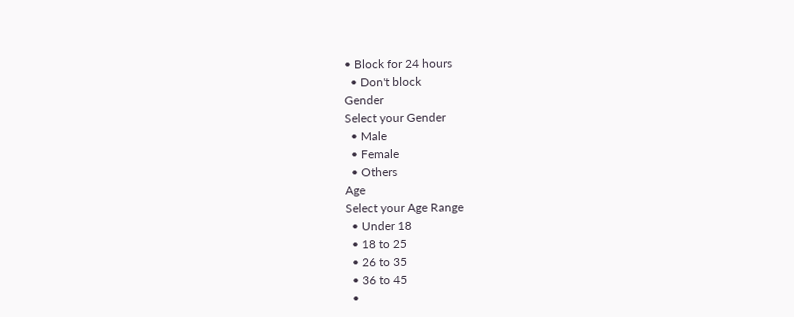• Block for 24 hours
  • Don't block
Gender
Select your Gender
  • Male
  • Female
  • Others
Age
Select your Age Range
  • Under 18
  • 18 to 25
  • 26 to 35
  • 36 to 45
  •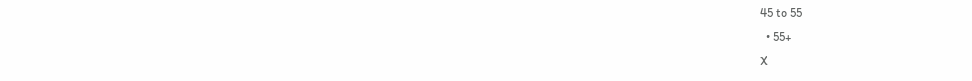45 to 55
  • 55+
X